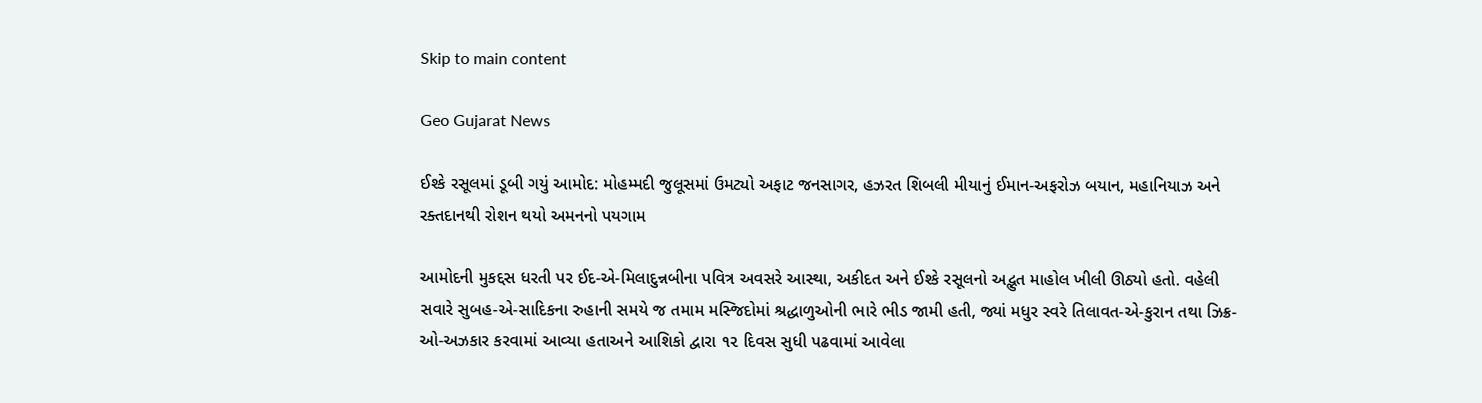Skip to main content

Geo Gujarat News

ઈશ્કે રસૂલમાં ડૂબી ગયું આમોદ: મોહમ્મદી જુલૂસમાં ઉમટ્યો અફાટ જનસાગર, હઝરત શિબલી મીયાનું ઈમાન-અફરોઝ બયાન, મહાનિયાઝ અને રક્તદાનથી રોશન થયો અમનનો પયગામ

આમોદની મુકદ્દસ ધરતી પર ઈદ-એ-મિલાદુન્નબીના પવિત્ર અવસરે આસ્થા, અકીદત અને ઈશ્કે રસૂલનો અદ્ભુત માહોલ ખીલી ઊઠ્યો હતો. વહેલી સવારે સુબહ-એ-સાદિકના રુહાની સમયે જ તમામ મસ્જિદોમાં શ્રદ્ધાળુઓની ભારે ભીડ જામી હતી, જ્યાં મધુર સ્વરે તિલાવત-એ-કુરાન તથા ઝિક્ર-ઓ-અઝકાર કરવામાં આવ્યા હતાઅને આશિકો દ્વારા ૧૨ દિવસ સુધી પઢવામાં આવેલા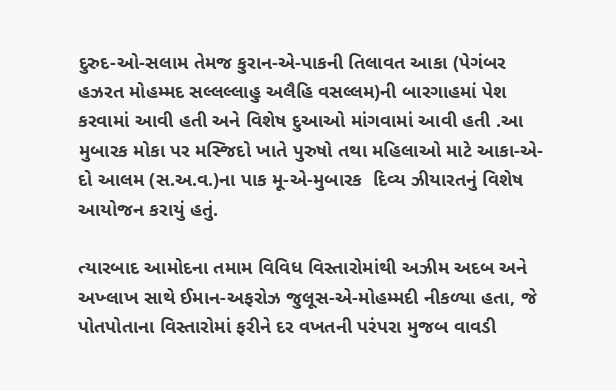દુરુદ-ઓ-સલામ તેમજ કુરાન-એ-પાકની તિલાવત આકા (પેગંબર હઝરત મોહમ્મદ સલ્લલ્લાહુ અલૈહિ વસલ્લમ)ની બારગાહમાં પેશ કરવામાં આવી હતી અને વિશેષ દુઆઓ માંગવામાં આવી હતી .આ મુબારક મોકા પર મસ્જિદો ખાતે પુરુષો તથા મહિલાઓ માટે આકા-એ-દો આલમ (સ.અ.વ.)ના પાક મૂ-એ-મુબારક  દિવ્ય ઝીયારતનું વિશેષ આયોજન કરાયું હતું.

ત્યારબાદ આમોદના તમામ વિવિધ વિસ્તારોમાંથી અઝીમ અદબ અને અખ્લાખ સાથે ઈમાન-અફરોઝ જુલૂસ-એ-મોહમ્મદી નીકળ્યા હતા, જે પોતપોતાના વિસ્તારોમાં ફરીને દર વખતની પરંપરા મુજબ વાવડી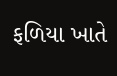ફળિયા ખાતે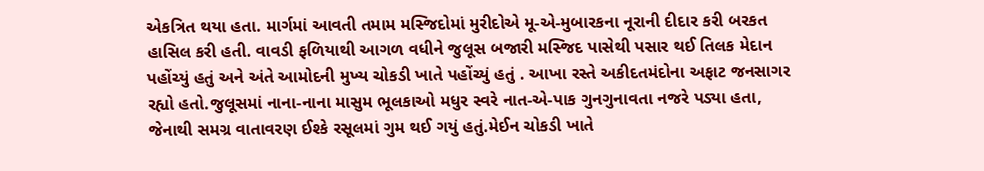એકત્રિત થયા હતા. માર્ગમાં આવતી તમામ મસ્જિદોમાં મુરીદોએ મૂ-એ-મુબારકના નૂરાની દીદાર કરી બરકત હાસિલ કરી હતી. વાવડી ફળિયાથી આગળ વધીને જુલૂસ બજારી મસ્જિદ પાસેથી પસાર થઈ તિલક મેદાન પહોંચ્યું હતું અને અંતે આમોદની મુખ્ય ચોકડી ખાતે પહોંચ્યું હતું . આખા રસ્તે અકીદતમંદોના અફાટ જનસાગર રહ્યો હતો.જુલૂસમાં નાના-નાના માસુમ ભૂલકાઓ મધુર સ્વરે નાત-એ-પાક ગુનગુનાવતા નજરે પડ્યા હતા, જેનાથી સમગ્ર વાતાવરણ ઈશ્કે રસૂલમાં ગુમ થઈ ગયું હતું.મેઈન ચોકડી ખાતે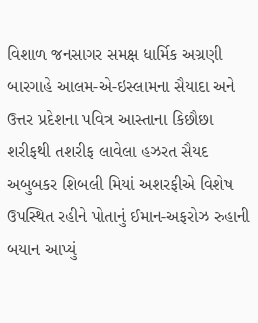વિશાળ જનસાગર સમક્ષ ધાર્મિક અગ્રણી બારગાહે આલમ-એ-ઇસ્લામના સૈયાદા અને ઉત્તર પ્રદેશના પવિત્ર આસ્તાના કિછૌછા શરીફથી તશરીફ લાવેલા હઝરત સૈયદ અબુબકર શિબલી મિયાં અશરફીએ વિશેષ ઉપસ્થિત રહીને પોતાનું ઈમાન-અફરોઝ રુહાની બયાન આપ્યું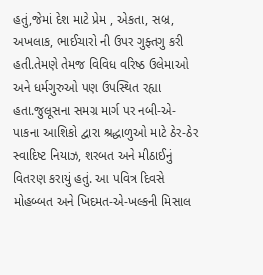હતું,જેમાં દેશ માટે પ્રેમ , એકતા, સબ્ર, અખલાક, ભાઈચારો ની ઉપર ગુફ્તગુ કરી હતી.તેમણે તેમજ વિવિધ વરિષ્ઠ ઉલેમાઓ અને ધર્મગુરુઓ પણ ઉપસ્થિત રહ્યા હતા.જુલૂસના સમગ્ર માર્ગ પર નબી-એ-પાકના આશિકો દ્વારા શ્રદ્ધાળુઓ માટે ઠેર-ઠેર સ્વાદિષ્ટ નિયાઝ, શરબત અને મીઠાઈનું વિતરણ કરાયું હતું. આ પવિત્ર દિવસે મોહબ્બત અને ખિદમત-એ-ખલ્કની મિસાલ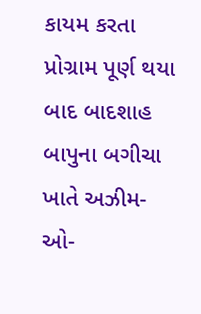કાયમ કરતા પ્રોગ્રામ પૂર્ણ થયા બાદ બાદશાહ બાપુના બગીચા ખાતે અઝીમ-ઓ-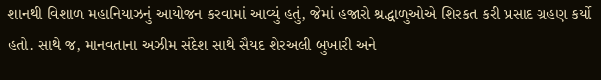શાનથી વિશાળ મહાનિયાઝનું આયોજન કરવામાં આવ્યું હતું, જેમાં હજારો શ્રદ્ધાળુઓએ શિરકત કરી પ્રસાદ ગ્રહણ કર્યો હતો. સાથે જ, માનવતાના અઝીમ સંદેશ સાથે સૈયદ શેરઅલી બુખારી અને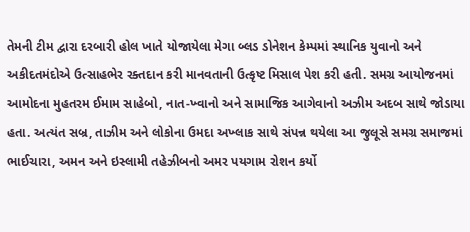તેમની ટીમ દ્વારા દરબારી હોલ ખાતે યોજાયેલા મેગા બ્લડ ડોનેશન કેમ્પમાં સ્થાનિક યુવાનો અને અકીદતમંદોએ ઉત્સાહભેર રક્તદાન કરી માનવતાની ઉત્કૃષ્ટ મિસાલ પેશ કરી હતી. સમગ્ર આયોજનમાં આમોદના મુહતરમ ઈમામ સાહેબો, નાત-ખ્વાનો અને સામાજિક આગેવાનો અઝીમ અદબ સાથે જોડાયા હતા. અત્યંત સબ્ર, તાઝીમ અને લોકોના ઉમદા અખ્લાક સાથે સંપન્ન થયેલા આ જુલૂસે સમગ્ર સમાજમાં ભાઈચારા, અમન અને ઇસ્લામી તહેઝીબનો અમર પયગામ રોશન કર્યો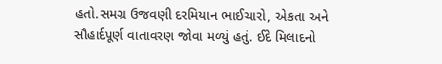હતો.સમગ્ર ઉજવણી દરમિયાન ભાઈચારો, એકતા અને સૌહાર્દપૂર્ણ વાતાવરણ જોવા મળ્યું હતું. ઈદે મિલાદનો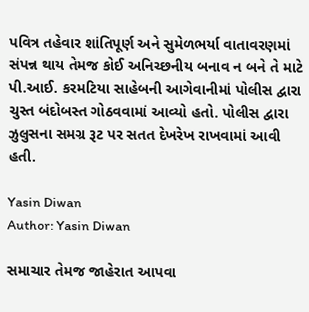પવિત્ર તહેવાર શાંતિપૂર્ણ અને સુમેળભર્યા વાતાવરણમાં સંપન્ન થાય તેમજ કોઈ અનિચ્છનીય બનાવ ન બને તે માટે પી.આઈ. કરમટિયા સાહેબની આગેવાનીમાં પોલીસ દ્વારા ચુસ્ત બંદોબસ્ત ગોઠવવામાં આવ્યો હતો. પોલીસ દ્વારા ઝુલુસના સમગ્ર રૂટ પર સતત દેખરેખ રાખવામાં આવી હતી.

Yasin Diwan
Author: Yasin Diwan

સમાચાર તેમજ જાહેરાત આપવા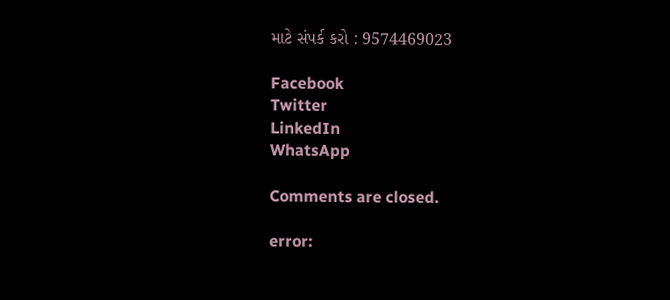માટે સંપર્ક કરો : 9574469023

Facebook
Twitter
LinkedIn
WhatsApp

Comments are closed.

error: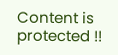Content is protected !!